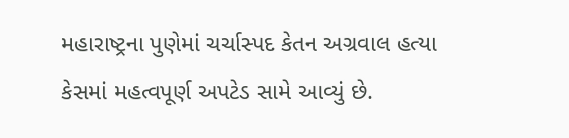મહારાષ્ટ્રના પુણેમાં ચર્ચાસ્પદ કેતન અગ્રવાલ હત્યા કેસમાં મહત્વપૂર્ણ અપટેડ સામે આવ્યું છે.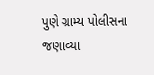પુણે ગ્રામ્ય પોલીસના જણાવ્યા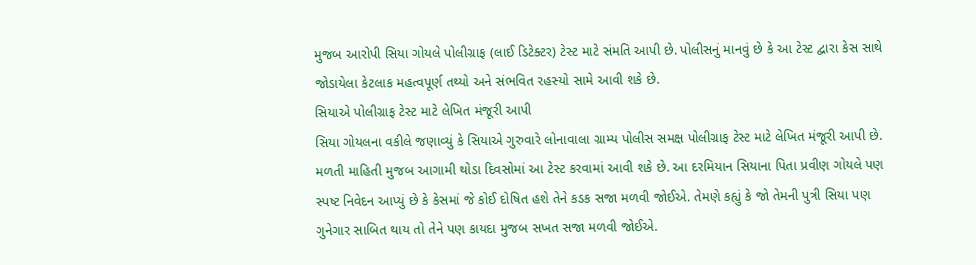મુજબ આરોપી સિયા ગોયલે પોલીગ્રાફ (લાઈ ડિટેક્ટર) ટેસ્ટ માટે સંમતિ આપી છે. પોલીસનું માનવું છે કે આ ટેસ્ટ દ્વારા કેસ સાથે જોડાયેલા કેટલાક મહત્વપૂર્ણ તથ્યો અને સંભવિત રહસ્યો સામે આવી શકે છે.
સિયાએ પોલીગ્રાફ ટેસ્ટ માટે લેખિત મંજૂરી આપી
સિયા ગોયલના વકીલે જણાવ્યું કે સિયાએ ગુરુવારે લોનાવાલા ગ્રામ્ય પોલીસ સમક્ષ પોલીગ્રાફ ટેસ્ટ માટે લેખિત મંજૂરી આપી છે. મળતી માહિતી મુજબ આગામી થોડા દિવસોમાં આ ટેસ્ટ કરવામાં આવી શકે છે. આ દરમિયાન સિયાના પિતા પ્રવીણ ગોયલે પણ સ્પષ્ટ નિવેદન આપ્યું છે કે કેસમાં જે કોઈ દોષિત હશે તેને કડક સજા મળવી જોઈએ. તેમણે કહ્યું કે જો તેમની પુત્રી સિયા પણ ગુનેગાર સાબિત થાય તો તેને પણ કાયદા મુજબ સખત સજા મળવી જોઈએ.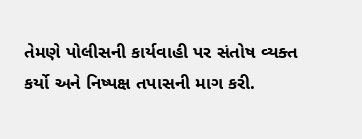તેમણે પોલીસની કાર્યવાહી પર સંતોષ વ્યક્ત કર્યો અને નિષ્પક્ષ તપાસની માગ કરી.